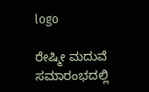logo

ರೇಷ್ಮೀ ಮದುವೆ ಸಮಾರಂಭದಲ್ಲಿ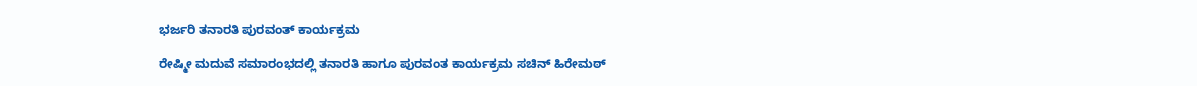ಭರ್ಜರಿ ತನಾರತಿ ಪುರವಂತ್ ಕಾರ್ಯಕ್ರಮ

ರೇಷ್ಮೀ ಮದುವೆ ಸಮಾರಂಭದಲ್ಲಿ ತನಾರತಿ ಹಾಗೂ ಪುರವಂತ ಕಾರ್ಯಕ್ರಮ ಸಚಿನ್ ಹಿರೇಮಠ್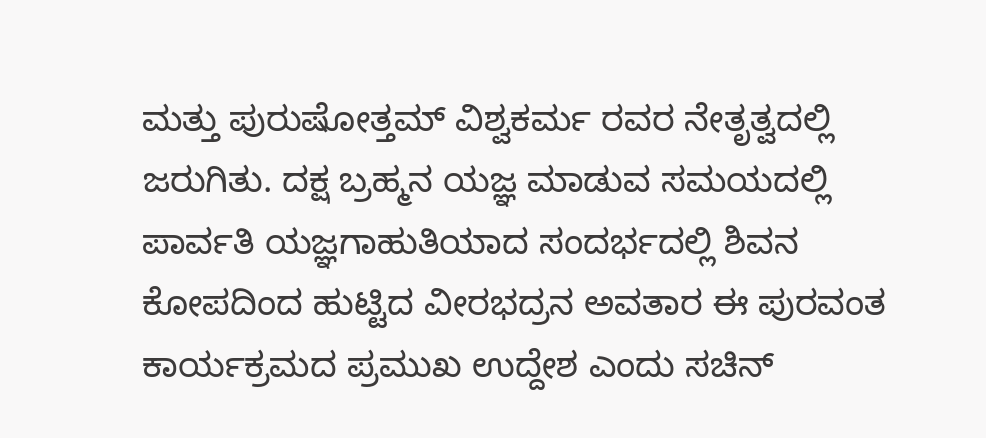ಮತ್ತು ಪುರುಷೋತ್ತಮ್ ವಿಶ್ವಕರ್ಮ ರವರ ನೇತೃತ್ವದಲ್ಲಿ ಜರುಗಿತು. ದಕ್ಷ ಬ್ರಹ್ಮನ ಯಜ್ಞ ಮಾಡುವ ಸಮಯದಲ್ಲಿ ಪಾರ್ವತಿ ಯಜ್ಞಗಾಹುತಿಯಾದ ಸಂದರ್ಭದಲ್ಲಿ ಶಿವನ ಕೋಪದಿಂದ ಹುಟ್ಟಿದ ವೀರಭದ್ರನ ಅವತಾರ ಈ ಪುರವಂತ ಕಾರ್ಯಕ್ರಮದ ಪ್ರಮುಖ ಉದ್ದೇಶ ಎಂದು ಸಚಿನ್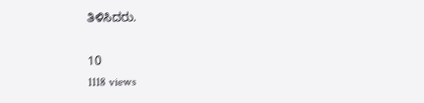ತಿಳಿಸಿದರು.

10
1118 views